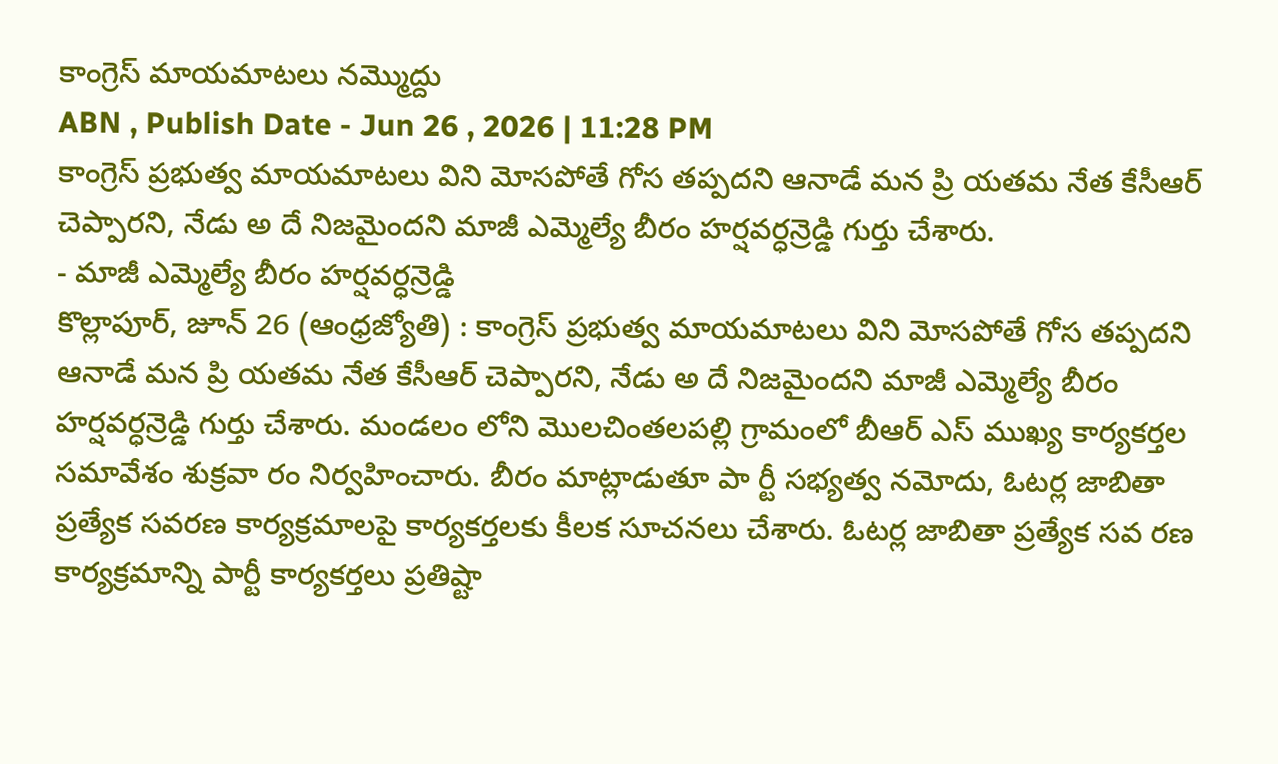కాంగ్రెస్ మాయమాటలు నమ్మొద్దు
ABN , Publish Date - Jun 26 , 2026 | 11:28 PM
కాంగ్రెస్ ప్రభుత్వ మాయమాటలు విని మోసపోతే గోస తప్పదని ఆనాడే మన ప్రి యతమ నేత కేసీఆర్ చెప్పారని, నేడు అ దే నిజమైందని మాజీ ఎమ్మెల్యే బీరం హర్షవర్ధన్రెడ్డి గుర్తు చేశారు.
- మాజీ ఎమ్మెల్యే బీరం హర్షవర్ధన్రెడ్డి
కొల్లాపూర్, జూన్ 26 (ఆంధ్రజ్యోతి) : కాంగ్రెస్ ప్రభుత్వ మాయమాటలు విని మోసపోతే గోస తప్పదని ఆనాడే మన ప్రి యతమ నేత కేసీఆర్ చెప్పారని, నేడు అ దే నిజమైందని మాజీ ఎమ్మెల్యే బీరం హర్షవర్ధన్రెడ్డి గుర్తు చేశారు. మండలం లోని మొలచింతలపల్లి గ్రామంలో బీఆర్ ఎస్ ముఖ్య కార్యకర్తల సమావేశం శుక్రవా రం నిర్వహించారు. బీరం మాట్లాడుతూ పా ర్టీ సభ్యత్వ నమోదు, ఓటర్ల జాబితా ప్రత్యేక సవరణ కార్యక్రమాలపై కార్యకర్తలకు కీలక సూచనలు చేశారు. ఓటర్ల జాబితా ప్రత్యేక సవ రణ కార్యక్రమాన్ని పార్టీ కార్యకర్తలు ప్రతిష్టా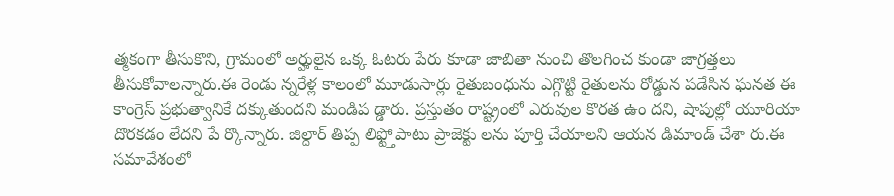త్మకంగా తీసుకొని, గ్రామంలో అర్హులైన ఒక్క ఓటరు పేరు కూడా జాబితా నుంచి తొలగించ కుండా జాగ్రత్తలు తీసుకోవాలన్నారు.ఈ రెండు న్నరేళ్ల కాలంలో మూడుసార్లు రైతుబంధును ఎగ్గొట్టి రైతులను రోడ్డున పడేసిన ఘనత ఈ కాంగ్రెస్ ప్రభుత్వానికే దక్కుతుందని మండిప డ్డారు. ప్రస్తుతం రాష్ట్రంలో ఎరువుల కొరత ఉం దని, షాపుల్లో యూరియా దొరకడం లేదని పే ర్కొన్నారు. జిల్దార్ తిప్ప లిఫ్ట్తోపాటు ప్రాజెక్టు లను పూర్తి చేయాలని ఆయన డిమాండ్ చేశా రు.ఈ సమావేశంలో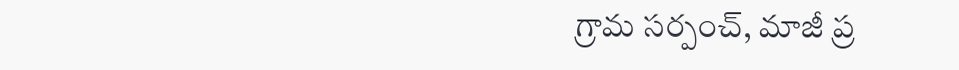గ్రామ సర్పంచ్, మాజీ ప్ర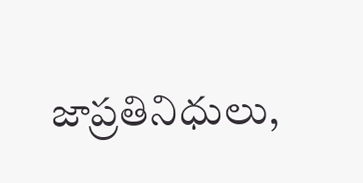జాప్రతినిధులు,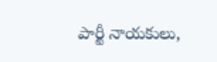పార్టీ నాయకులు,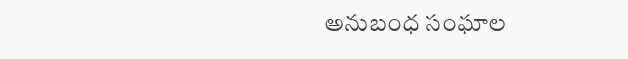అనుబంధ సంఘాల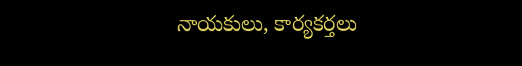నాయకులు, కార్యకర్తలు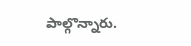పాల్గొన్నారు.